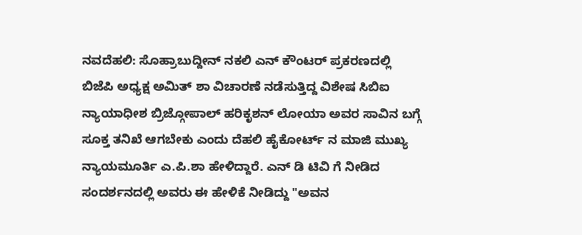ನವದೆಹಲಿ: ಸೊಹ್ರಾಬುದ್ದೀನ್ ನಕಲಿ ಎನ್ ಕೌಂಟರ್ ಪ್ರಕರಣದಲ್ಲಿ ಬಿಜೆಪಿ ಅಧ್ಯಕ್ಷ ಅಮಿತ್ ಶಾ ವಿಚಾರಣೆ ನಡೆಸುತ್ತಿದ್ದ ವಿಶೇಷ ಸಿಬಿಐ ನ್ಯಾಯಾಧೀಶ ಬ್ರಿಜ್ಗೋಪಾಲ್ ಹರಿಕೃಶನ್ ಲೋಯಾ ಅವರ ಸಾವಿನ ಬಗ್ಗೆ ಸೂಕ್ತ ತನಿಖೆ ಆಗಬೇಕು ಎಂದು ದೆಹಲಿ ಹೈಕೋರ್ಟ್ ನ ಮಾಜಿ ಮುಖ್ಯ ನ್ಯಾಯಮೂರ್ತಿ ಎ.ಪಿ.ಶಾ ಹೇಳಿದ್ದಾರೆ. ಎನ್ ಡಿ ಟಿವಿ ಗೆ ನೀಡಿದ ಸಂದರ್ಶನದಲ್ಲಿ ಅವರು ಈ ಹೇಳಿಕೆ ನೀಡಿದ್ದು "ಅವನ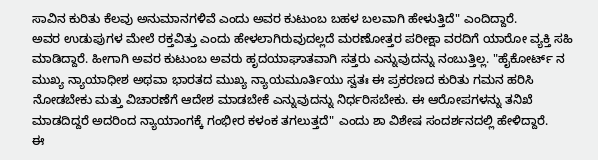ಸಾವಿನ ಕುರಿತು ಕೆಲವು ಅನುಮಾನಗಳಿವೆ ಎಂದು ಅವರ ಕುಟುಂಬ ಬಹಳ ಬಲವಾಗಿ ಹೇಳುತ್ತಿದೆ" ಎಂದಿದ್ದಾರೆ.
ಅವರ ಉಡುಪುಗಳ ಮೇಲೆ ರಕ್ತವಿತ್ತು ಎಂದು ಹೇಳಲಾಗಿರುವುದಲ್ಲದೆ ಮರಣೋತ್ತರ ಪರೀಕ್ಷಾ ವರದಿಗೆ ಯಾರೋ ವ್ಯಕ್ತಿ ಸಹಿ ಮಾಡಿದ್ದಾರೆ. ಹೀಗಾಗಿ ಅವರ ಕುಟುಂಬ ಅವರು ಹೃದಯಾಘಾತವಾಗಿ ಸತ್ತರು ಎನ್ನುವುದನ್ನು ನಂಬುತ್ತಿಲ್ಲ. "ಹೈಕೋರ್ಟ್ ನ ಮುಖ್ಯ ನ್ಯಾಯಾಧೀಶ ಅಥವಾ ಭಾರತದ ಮುಖ್ಯ ನ್ಯಾಯಮೂರ್ತಿಯು ಸ್ವತಃ ಈ ಪ್ರಕರಣದ ಕುರಿತು ಗಮನ ಹರಿಸಿ ನೋಡಬೇಕು ಮತ್ತು ವಿಚಾರಣೆಗೆ ಆದೇಶ ಮಾಡಬೇಕೆ ಎನ್ನುವುದನ್ನು ನಿರ್ಧರಿಸಬೇಕು. ಈ ಆರೋಪಗಳನ್ನು ತನಿಖೆ ಮಾಡದಿದ್ದರೆ ಅದರಿಂದ ನ್ಯಾಯಾಂಗಕ್ಕೆ ಗಂಭೀರ ಕಳಂಕ ತಗಲುತ್ತದೆ" ಎಂದು ಶಾ ವಿಶೇಷ ಸಂದರ್ಶನದಲ್ಲಿ ಹೇಳಿದ್ದಾರೆ.
ಈ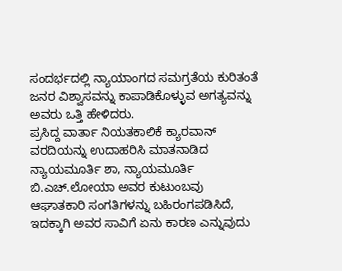ಸಂದರ್ಭದಲ್ಲಿ ನ್ಯಾಯಾಂಗದ ಸಮಗ್ರತೆಯ ಕುರಿತಂತೆ ಜನರ ವಿಶ್ವಾಸವನ್ನು ಕಾಪಾಡಿಕೊಳ್ಳುವ ಅಗತ್ಯವನ್ನು ಅವರು ಒತ್ತಿ ಹೇಳಿದರು.
ಪ್ರಸಿದ್ದ ವಾರ್ತಾ ನಿಯತಕಾಲಿಕೆ ಕ್ಯಾರವಾನ್ ವರದಿಯನ್ನು ಉದಾಹರಿಸಿ ಮಾತನಾಡಿದ ನ್ಯಾಯಮೂರ್ತಿ ಶಾ, ನ್ಯಾಯಮೂರ್ತಿ ಬಿ.ಎಚ್.ಲೋಯಾ ಅವರ ಕುಟುಂಬವು ಆಘಾತಕಾರಿ ಸಂಗತಿಗಳನ್ನು ಬಹಿರಂಗಪಡಿಸಿದೆ, ಇದಕ್ಕಾಗಿ ಅವರ ಸಾವಿಗೆ ಏನು ಕಾರಣ ಎನ್ನುವುದು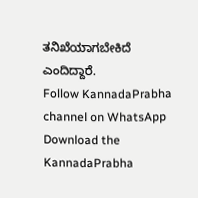ತನಿಖೆಯಾಗಬೇಕಿದೆ ಎಂದಿದ್ದಾರೆ.
Follow KannadaPrabha channel on WhatsApp
Download the KannadaPrabha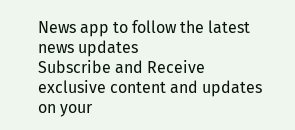News app to follow the latest news updates
Subscribe and Receive exclusive content and updates on your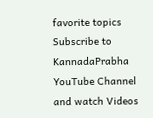favorite topics
Subscribe to KannadaPrabha YouTube Channel and watch Videos